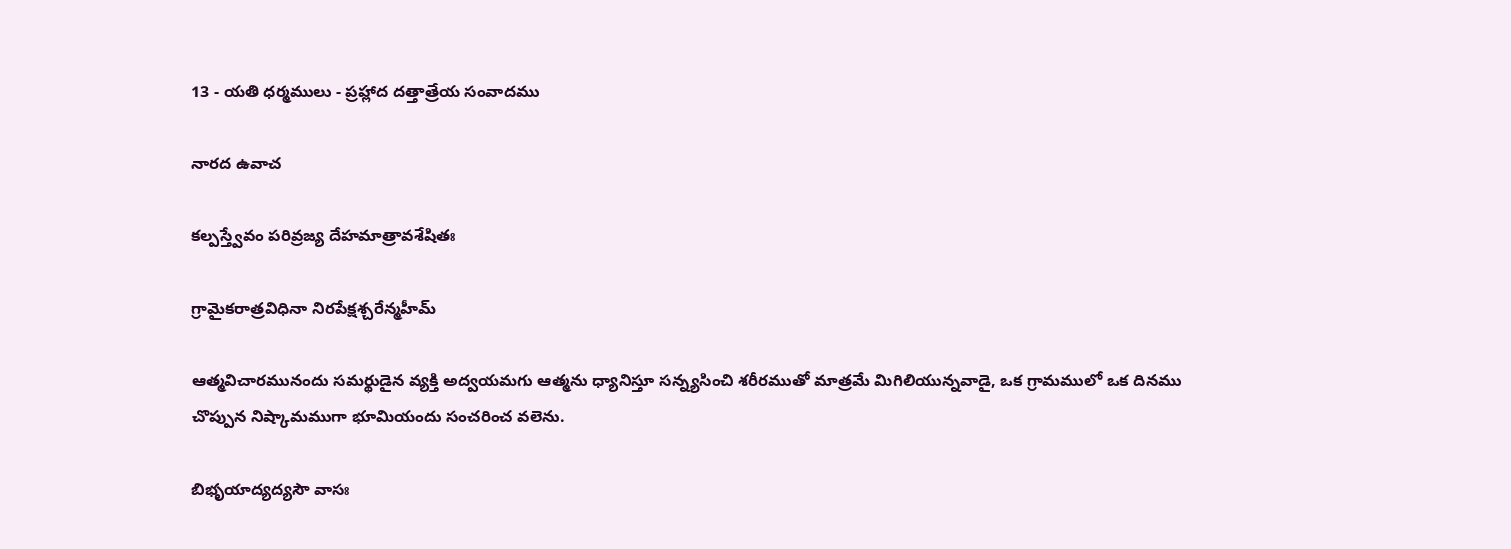13 - యతి ధర్మములు - ప్రహ్లాద దత్తాత్రేయ సంవాదము

నారద ఉవాచ

కల్పస్త్వేవం పరివ్రజ్య దేహమాత్రావశేషితః

గ్రామైకరాత్రవిధినా నిరపేక్షశ్చరేన్మహీమ్

ఆత్మవిచారమునందు సమర్థుడైన వ్యక్తి అద్వయమగు ఆత్మను ధ్యానిస్తూ సన్న్యసించి శరీరముతో మాత్రమే మిగిలియున్నవాడై, ఒక గ్రామములో ఒక దినము చొప్పున నిష్కామముగా భూమియందు సంచరించ వలెను.

బిభృయాద్యద్యసౌ వాసః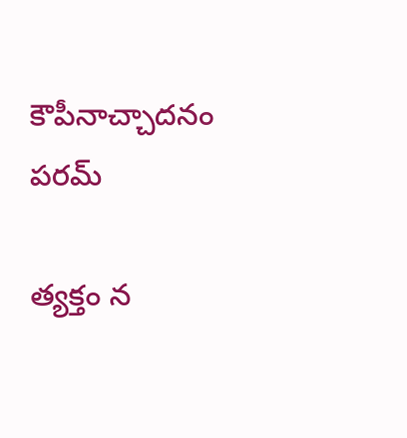కౌపీనాచ్చాదనం పరమ్

త్యక్తం న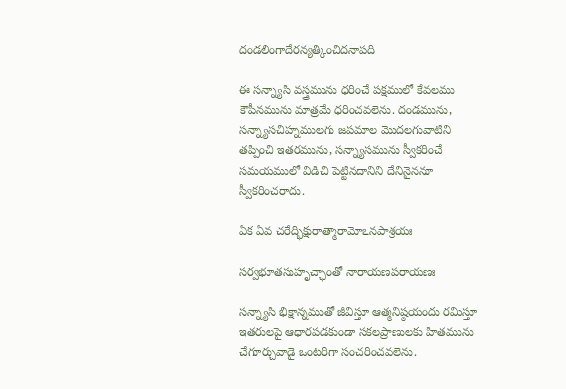దండలింగాదేరన్యత్కించిదనాపది

ఈ సన్న్యాసి వస్త్రమును ధరించే పక్షములో కేవలము కౌపీనమును మాత్రమే ధరించవలెను. దండమును, సన్న్యాసచిహ్నములగు జపమాల మొదలగువాటిని తప్పించి ఇతరమును, సన్న్యాసమును స్వీకరించే సమయములో విడిచి పెట్టినదానిని దేనినైననూ స్వీకరించరాదు.

ఏక ఏవ చరేద్భిక్షురాత్మారామోఽనపాశ్రయః

సర్వభూతసుహృచ్ఛాంతో నారాయణపరాయణః

సన్న్యాసి భిక్షాన్నముతో జీవిస్తూ ఆత్మనిష్ఠయందు రమిస్తూ ఇతరులపై ఆధారపడకుండా సకలప్రాణులకు హితమును చేగూర్చువాడై ఒంటరిగా సంచరించవలెను.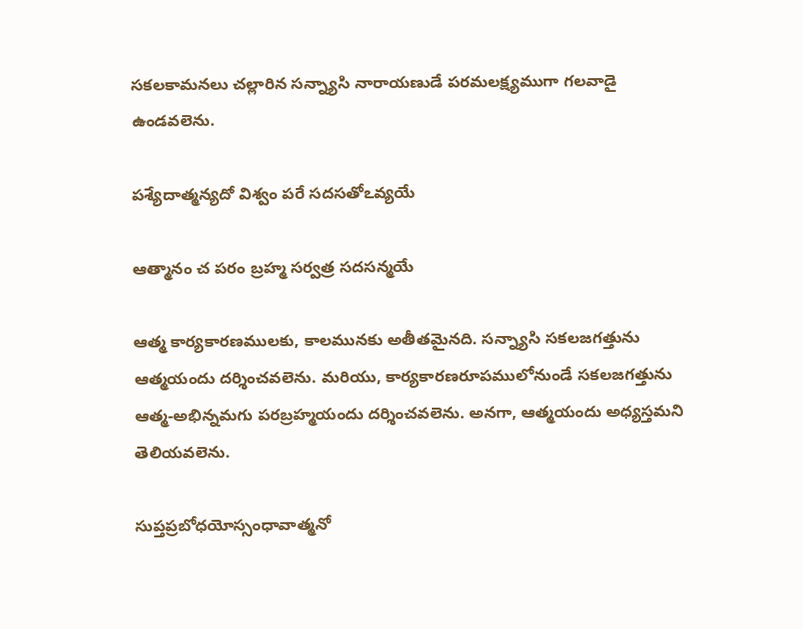సకలకామనలు చల్లారిన సన్న్యాసి నారాయణుడే పరమలక్ష్యముగా గలవాడై ఉండవలెను.

పశ్యేదాత్మన్యదో విశ్వం పరే సదసతోఽవ్యయే

ఆత్మానం చ పరం బ్రహ్మ సర్వత్ర సదసన్మయే

ఆత్మ కార్యకారణములకు, కాలమునకు అతీతమైనది. సన్న్యాసి సకలజగత్తును ఆత్మయందు దర్శించవలెను. మరియు, కార్యకారణరూపములోనుండే సకలజగత్తును ఆత్మ-అభిన్నమగు పరబ్రహ్మయందు దర్శించవలెను. అనగా, ఆత్మయందు అధ్యస్తమని తెలియవలెను.

సుప్తప్రబోధయోస్సంధావాత్మనో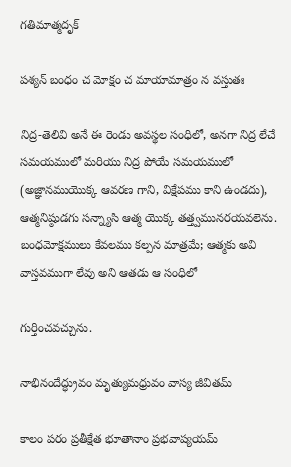గతిమాత్మదృక్

పశ్యన్ బంధం చ మోక్షం చ మాయామాత్రం న వస్తుతః

నిద్ర-తెలివి అనే ఈ రెండు అవస్థల సంధిలో, అనగా నిద్ర లేచే సమయములో మరియు నిద్ర పోయే సమయములో (అజ్ఞానముయొక్క ఆవరణ గాని, విక్షేపము కాని ఉండదు), ఆత్మనిష్ఠుడగు సన్న్యాసి ఆత్మ యొక్క తత్త్వమునరయవలెను. బంధమోక్షములు కేవలము కల్పన మాత్రమే; ఆత్మకు అవి వాస్తవముగా లేవు అని ఆతడు ఆ సంధిలో

గుర్తించవచ్చును.

నాభినందేద్ధ్రువం మృత్యుమధ్రువం వాస్య జీవితమ్

కాలం పరం ప్రతీక్షేత భూతానాం ప్రభవాప్యయమ్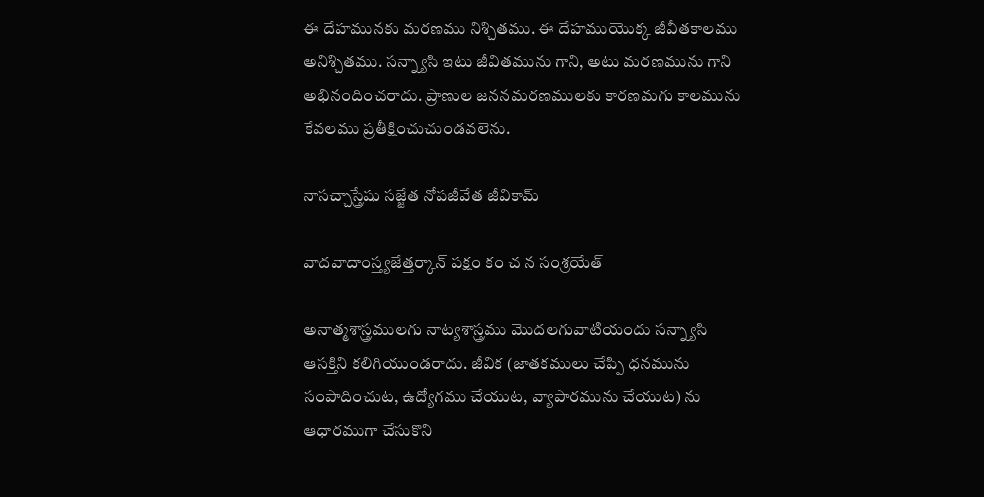ఈ దేహమునకు మరణము నిశ్చితము. ఈ దేహముయొక్క జీవీతకాలము అనిశ్చితము. సన్న్యాసి ఇటు జీవితమును గాని, అటు మరణమును గాని అభినందించరాదు. ప్రాణుల జననమరణములకు కారణమగు కాలమును కేవలము ప్రతీక్షించుచుండవలెను.

నాసచ్చాస్త్రేషు సజ్జేత నోపజీవేత జీవికామ్

వాదవాదాంస్త్యజేత్తర్కాన్ పక్షం కం చ న సంశ్రయేత్

అనాత్మశాస్త్రములగు నాట్యశాస్త్రము మొదలగువాటియందు సన్న్యాసి ఆసక్తిని కలిగియుండరాదు. జీవిక (జాతకములు చేప్పి ధనమును సంపాదించుట, ఉద్యోగము చేయుట, వ్యాపారమును చేయుట) ను ఆధారముగా చేసుకొని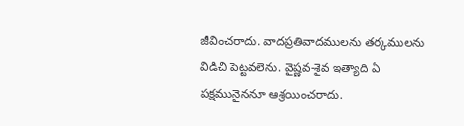జీవించరాదు. వాదప్రతివాదములను తర్కములను విడిచి పెట్టవలెను. వైష్ణవ-శైవ ఇత్యాది ఏ పక్షమునైననూ ఆశ్రయించరాదు.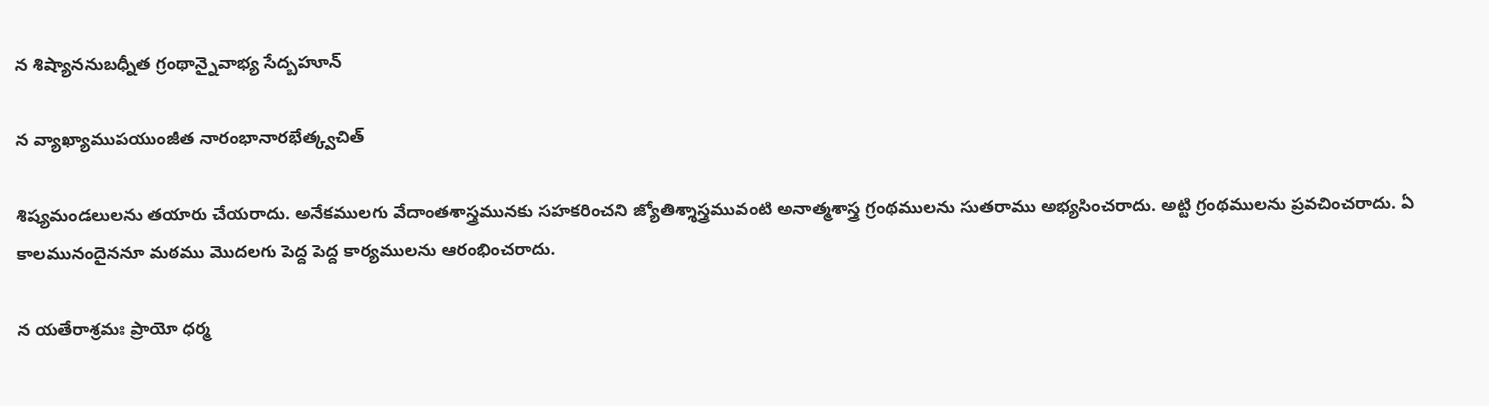న శిష్యాననుబధ్నీత గ్రంథాన్నైవాభ్య సేద్బహూన్

న వ్యాఖ్యాముపయుంజీత నారంభానారభేత్క్వచిత్

శిష్యమండలులను తయారు చేయరాదు. అనేకములగు వేదాంతశాస్త్రమునకు సహకరించని జ్యోతిశ్శాస్త్రమువంటి అనాత్మశాస్త్ర గ్రంథములను సుతరాము అభ్యసించరాదు. అట్టి గ్రంథములను ప్రవచించరాదు. ఏ కాలమునందైననూ మఠము మొదలగు పెద్ద పెద్ద కార్యములను ఆరంభించరాదు.

న యతేరాశ్రమః ప్రాయో ధర్మ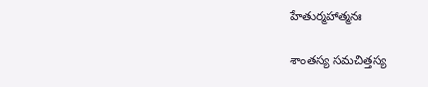హేతుర్మహాత్మనః

శాంతస్య సమచిత్తస్య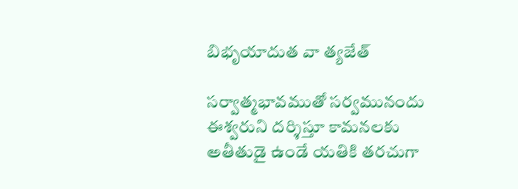బిభృయాదుత వా త్యజేత్

సర్వాత్మభావముతో సర్వమునందు ఈశ్వరుని దర్శిస్తూ కామనలకు అతీతుడై ఉండే యతికి తరచుగా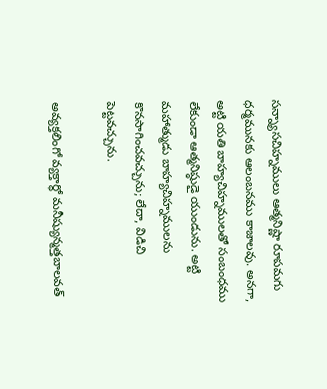సన్న్యాసచిహ్నములు ఆత్మనిష్ణా రూపమగు ధర్మమునకు ఆలంబనము కాజాలవు. అనగా, అట్టి యతి బాహ్యచిహ్నములతో సంబంధము లేకుండా ఆత్మనిష్ఠుడై యుండును. అట్టి మహాత్ముడు బాహ్యచిహ్నములను కొనసాగించవచ్చును; లేదా, విడిచి పెట్టవచ్చును.

అవ్యక్తలింగో వ్యక్తార్థో మనీష్యున్మత్తబాలవత్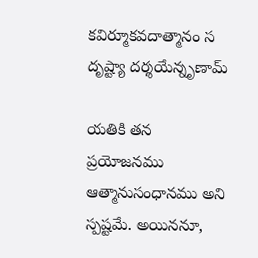కవిర్మూకవదాత్మానం స దృష్ట్యా దర్శయేన్నృణామ్

యతికి తన ప్రయోజనము ఆత్మానుసంధానము అని స్పష్టమే. అయిననూ,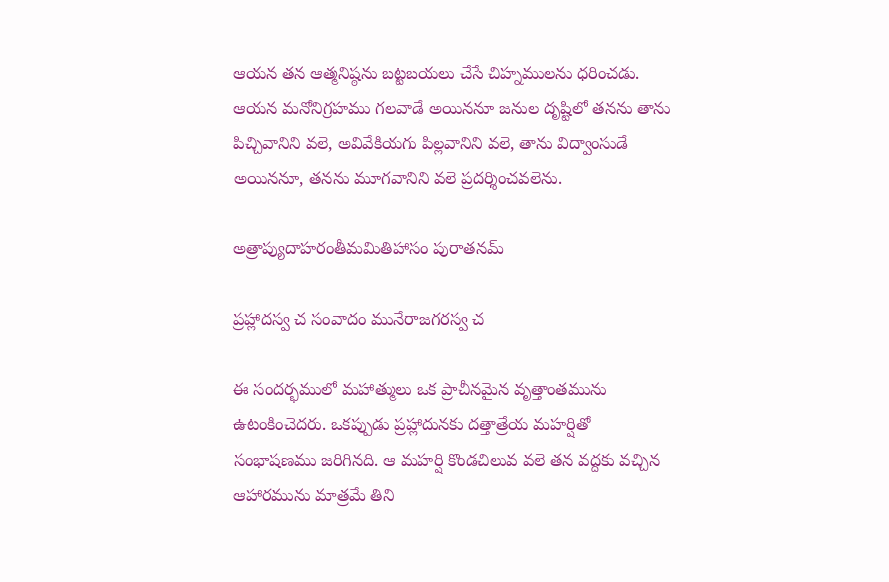ఆయన తన ఆత్మనిష్ఠను బట్టబయలు చేసే చిహ్నములను ధరించడు. ఆయన మనోనిగ్రహము గలవాడే అయిననూ జనుల దృష్టిలో తనను తాను పిచ్చివానిని వలె, అవివేకియగు పిల్లవానిని వలె, తాను విద్వాంసుడే అయిననూ, తనను మూగవానిని వలె ప్రదర్శించవలెను.

అత్రాప్యుదాహరంతీమమితిహాసం పురాతనమ్

ప్రహ్లాదస్వ చ సంవాదం మునేరాజగరస్వ చ

ఈ సందర్భములో మహాత్ములు ఒక ప్రాచీనమైన వృత్తాంతమును ఉటంకించెదరు. ఒకప్పుడు ప్రహ్లాదునకు దత్తాత్రేయ మహర్షితో సంభాషణము జరిగినది. ఆ మహర్షి కొండచిలువ వలె తన వద్దకు వచ్చిన ఆహారమును మాత్రమే తిని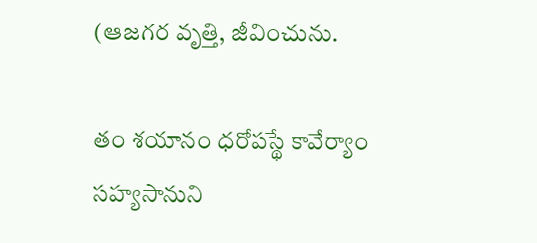(ఆజగర వృత్తి, జీవించును.

తం శయానం ధరోపస్థే కావేర్యాం సహ్యసానుని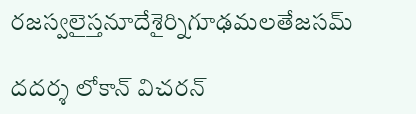రజస్వలైస్తనూదేశైర్నిగూఢమలతేజసమ్

దదర్శ లోకాన్ విచరన్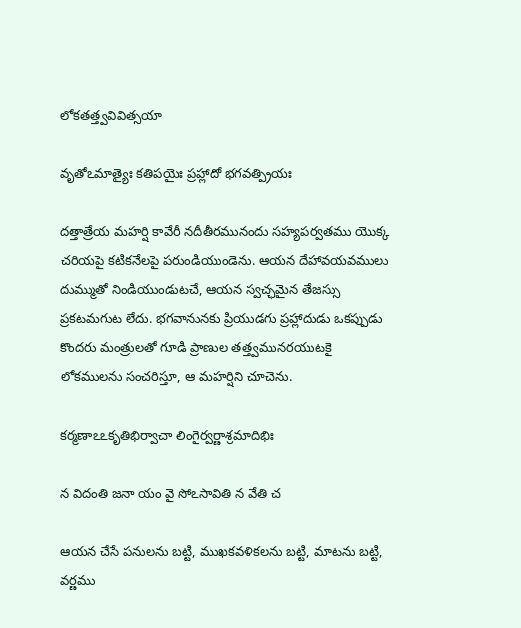లోకతత్త్వవివిత్సయా

వృతోఽమాత్యైః కతిపయైః ప్రహ్లాదో భగవత్ప్రియః

దత్తాత్రేయ మహర్షి కావేరీ నదీతీరమునందు సహ్యపర్వతము యొక్క చరియపై కటికనేలపై పరుండియుండెను. ఆయన దేహావయవములు దుమ్ముతో నిండియుండుటచే, ఆయన స్వచ్ఛమైన తేజస్సు ప్రకటమగుట లేదు. భగవానునకు ప్రియుడగు ప్రహ్లాదుడు ఒకప్పుడు కొందరు మంత్రులతో గూడి ప్రాణుల తత్త్వమునరయుటకై లోకములను సంచరిస్తూ, ఆ మహర్షిని చూచెను.

కర్మణాఽఽకృతిభిర్వాచా లింగైర్వర్ణాశ్రమాదిభిః

న విదంతి జనా యం వై సోఽసావితి న వేతి చ

ఆయన చేసే పనులను బట్టి, ముఖకవళికలను బట్టి, మాటను బట్టి, వర్ణము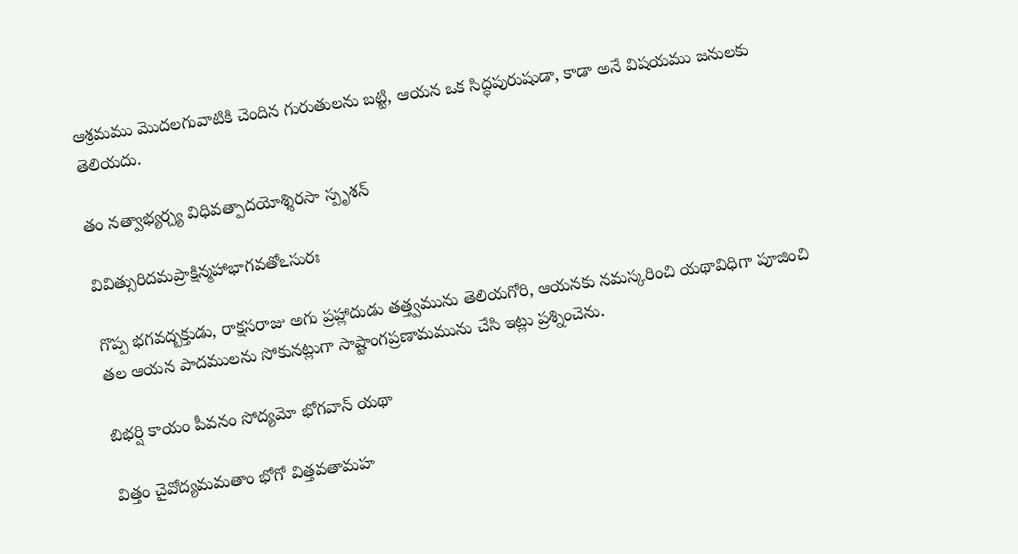ఆశ్రమము మొదలగువాటికి చెందిన గురుతులను బట్టి, ఆయన ఒక సిద్ధపురుషుడా, కాడా అనే విషయము జనులకు తెలియదు.

తం నత్వాభ్యర్చ్య విధివత్పాదయోశ్శిరసా స్పృశన్

వివిత్సురిదమప్రాక్షిన్మహాభాగవతోఽసురః

గొప్ప భగవద్బక్తుడు, రాక్షసరాజు అగు ప్రహ్లాదుడు తత్త్వమును తెలియగోరి, ఆయనకు నమస్కరించి యథావిధిగా పూజించి తల ఆయన పాదములను సోకునట్లుగా సాష్టాంగప్రణామమును చేసి ఇట్లు ప్రశ్నించెను.

బిభర్షి కాయం పీవనం సోద్యమో భోగవాన్ యథా

విత్తం చైవోద్యమమతాం భోగో విత్తవతామహ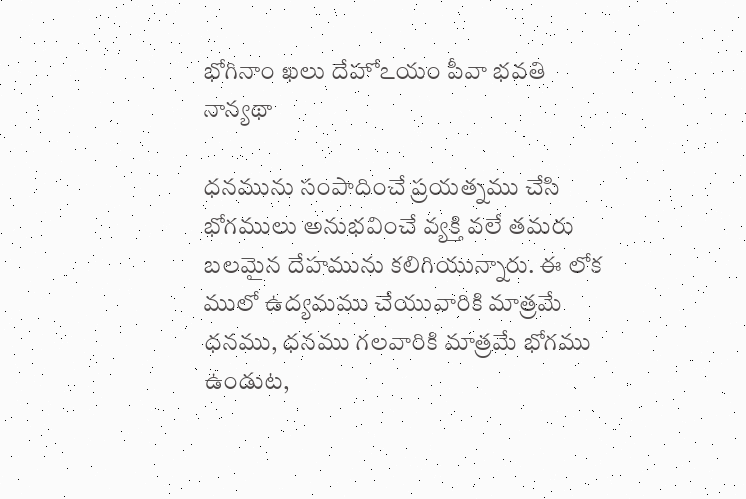భోగినాం ఖలు దేహోఽయం పీవా భవతి నాన్యథా

ధనమును సంపాదించే ప్రయత్నము చేసి భోగములు అనుభవించే వ్యక్తి వలే తమరు బలమైన దేహమును కలిగియున్నారు. ఈ లోక ములో ఉద్యమము చేయువారికి మాత్రమే ధనము, ధనము గలవారికి మాత్రమే భోగము ఉండుట,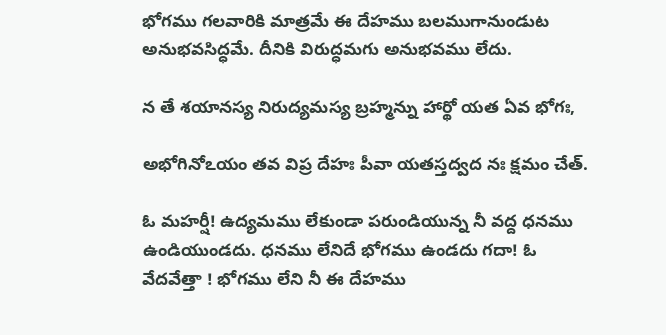భోగము గలవారికి మాత్రమే ఈ దేహము బలముగానుండుట అనుభవసిద్ధమే. దీనికి విరుద్ధమగు అనుభవము లేదు.

న తే శయానస్య నిరుద్యమస్య బ్రహ్మన్ను హార్థో యత ఏవ భోగః,

అభోగినోఽయం తవ విప్ర దేహః పీవా యతస్తద్వద నః క్షమం చేత్.

ఓ మహర్షీ! ఉద్యమము లేకుండా పరుండియున్న నీ వద్ద ధనము ఉండియుండదు. ధనము లేనిదే భోగము ఉండదు గదా! ఓ వేదవేత్తా ! భోగము లేని నీ ఈ దేహము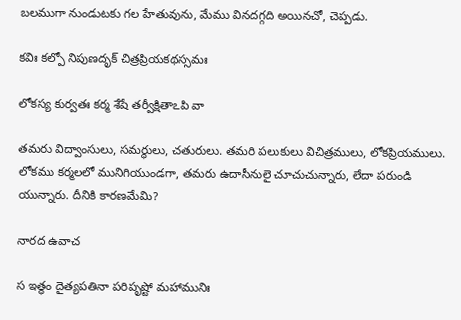బలముగా నుండుటకు గల హేతువును, మేము వినదగ్గది అయినచో, చెప్పడు.

కవిః కల్పో నిపుణదృక్ చిత్రప్రియకథస్సమః

లోకస్య కుర్వతః కర్మ శేషే తర్వీక్షితాఽపి వా

తమరు విద్వాంసులు, సమర్థులు, చతురులు. తమరి పలుకులు విచిత్రములు, లోకప్రియములు. లోకము కర్మలలో మునిగియుండగా, తమరు ఉదాసీనులై చూచుచున్నారు, లేదా పరుండి యున్నారు. దీనికి కారణమేమి?

నారద ఉవాచ

స ఇత్థం దైత్యపతినా పరిపృష్టో మహామునిః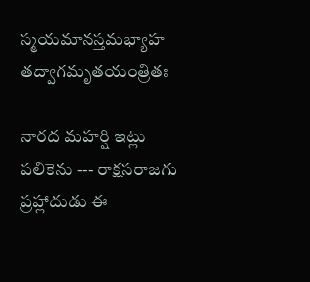స్మయమానస్తమభ్యాహ తద్వాగమృతయంత్రితః

నారద మహర్షి ఇట్లు పలికెను --- రాక్షసరాజగు ప్రహ్లాదుడు ఈ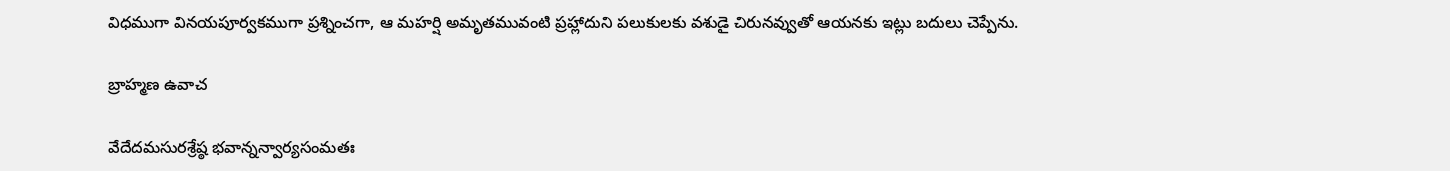విధముగా వినయపూర్వకముగా ప్రశ్నించగా, ఆ మహర్షి అమృతమువంటి ప్రహ్లాదుని పలుకులకు వశుడై చిరునవ్వుతో ఆయనకు ఇట్లు బదులు చెప్పేను.

బ్రాహ్మణ ఉవాచ

వేదేదమసురశ్రేష్ఠ భవాన్నన్వార్యసంమతః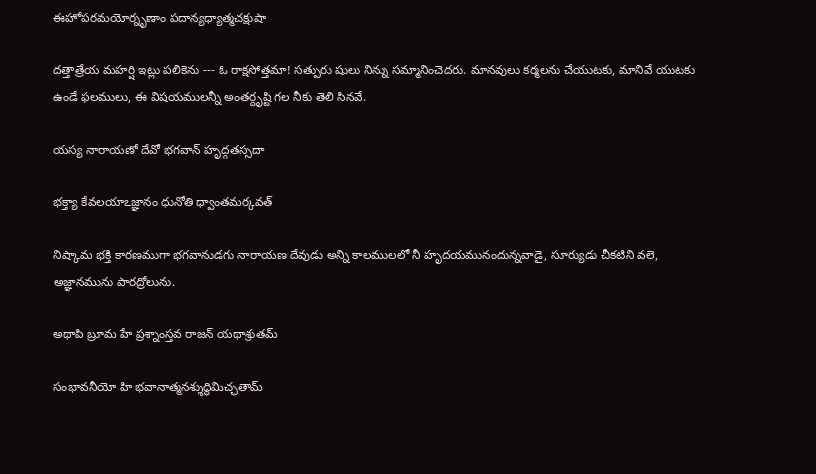ఈహోపరమయోర్నృణాం పదాన్యధ్యాత్మచక్షుషా

దత్తాత్రేయ మహర్షి ఇట్లు పలికెను --- ఓ రాక్షసోత్తమా! సత్పురు షులు నిన్ను సమ్మానించెదరు. మానవులు కర్మలను చేయుటకు, మానివే యుటకు ఉండే ఫలములు, ఈ విషయములన్నీ అంతర్దృష్టి గల నీకు తెలి సినవే.

యస్య నారాయణో దేవో భగవాన్ హృద్గతస్సదా

భక్త్యా కేవలయాఽజ్ఞానం ధునోతి ధ్వాంతమర్కవత్

నిష్కామ భక్తి కారణముగా భగవానుడగు నారాయణ దేవుడు అన్ని కాలములలో నీ హృదయమునందున్నవాడై, సూర్యుడు చీకటిని వలె, అజ్ఞానమును పారద్రోలును.

అథాపి బ్రూమ హే ప్రశ్నాంస్తవ రాజన్ యథాశ్రుతమ్

సంభావనీయో హి భవానాత్మనశ్శుద్ధిమిచ్ఛతామ్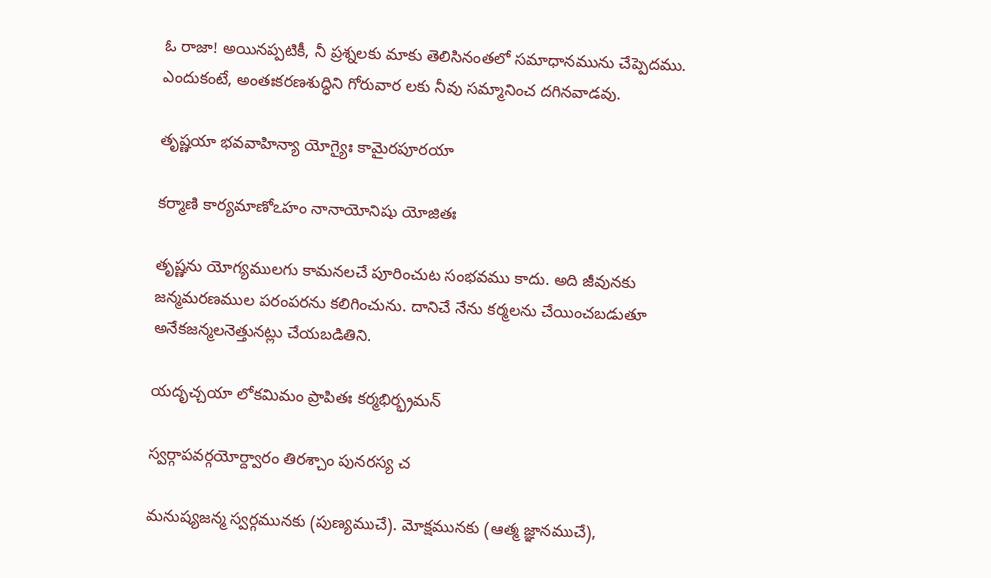ఓ రాజా! అయినప్పటికీ, నీ ప్రశ్నలకు మాకు తెలిసినంతలో సమాధానమును చేప్పెదము. ఎందుకంటే, అంతఃకరణశుద్ధిని గోరువార లకు నీవు సమ్మానించ దగినవాడవు.

తృష్ణయా భవవాహిన్యా యోగ్యైః కామైరపూరయా

కర్మాణి కార్యమాణోఽహం నానాయోనిషు యోజితః

తృష్ణను యోగ్యములగు కామనలచే పూరించుట సంభవము కాదు. అది జీవునకు జన్మమరణముల పరంపరను కలిగించును. దానిచే నేను కర్మలను చేయించబడుతూ అనేకజన్మలనెత్తునట్లు చేయబడితిని.

యదృచ్చయా లోకమిమం ప్రాపితః కర్మభిర్భ్రమన్

స్వర్గాపవర్గయోర్ద్వారం తిరశ్చాం పునరస్య చ

మనుష్యజన్మ స్వర్గమునకు (పుణ్యముచే). మోక్షమునకు (ఆత్మ జ్ఞానముచే),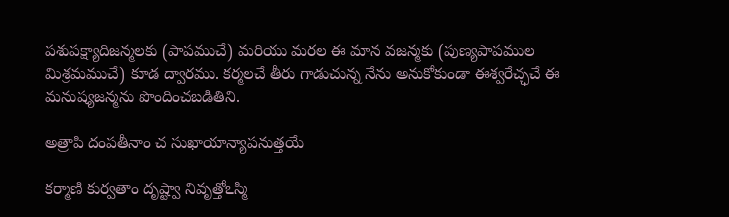పశుపక్ష్యాదిజన్మలకు (పాపముచే) మరియు మరల ఈ మాన వజన్మకు (పుణ్యపాపముల మిశ్రమముచే) కూడ ద్వారము. కర్మలచే తీరు గాడుచున్న నేను అనుకోకుండా ఈశ్వరేచ్ఛచే ఈ మనుష్యజన్మను పొందించబడితిని.

అత్రాపి దంపతీనాం చ సుఖాయాన్యాపనుత్తయే

కర్మాణి కుర్వతాం దృష్ట్వా నివృత్తోఽస్మి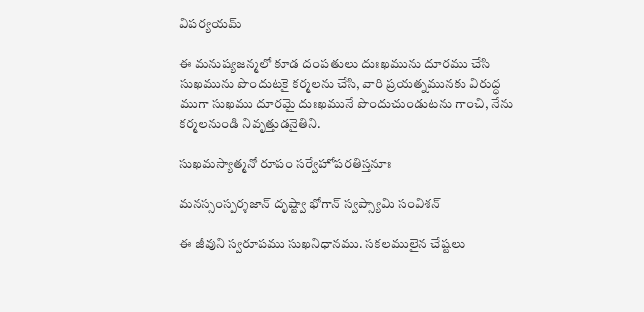విపర్యయమ్

ఈ మనుష్యజన్మలో కూడ దంపతులు దుఃఖమును దూరము చేసి సుఖమును పొందుటకై కర్మలను చేసి, వారి ప్రయత్నమునకు విరుద్ధ ముగా సుఖము దూరమై దుఃఖమునే పొందుచుండుటను గాంచి, నేను కర్మలనుండి నివృత్తుడనైతిని.

సుఖమస్యాత్మనో రూపం సర్వేహోపరతిస్తనూః

మనస్సంస్పర్శజాన్ దృష్ట్వా భోగాన్ స్వప్స్యామి సంవిశన్

ఈ జీవుని స్వరూపము సుఖనిధానము. సకలములైన చేష్టలు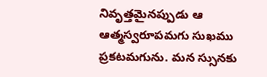నివృత్తమైనప్పుడు ఆ ఆత్మస్వరూపమగు సుఖము ప్రకటమగును. మన స్సునకు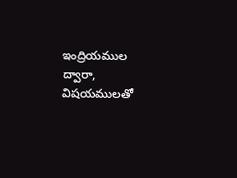ఇంద్రియముల ద్వారా, విషయములతో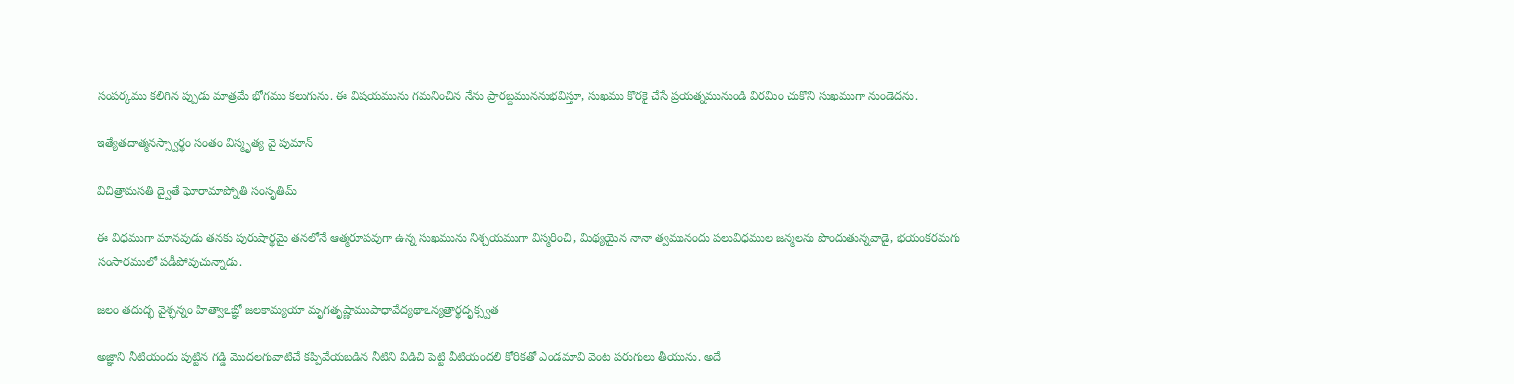సంపర్కము కలిగిన ప్పుడు మాత్రమే భోగము కలుగును. ఈ విషయమును గమనించిన నేను ప్రారబ్దముననుభవిస్తూ, సుఖము కొరకై చేసే ప్రయత్నమునుండి విరమిం చుకొని సుఖముగా నుండెదను.

ఇత్యేతదాత్మనస్స్వార్థం సంతం విస్మృత్య వై పుమాన్

విచిత్రామసతి ద్వైతే ఘోరామాప్నోతి సంసృతిమ్

ఈ విధముగా మానవుడు తనకు పురుషార్థమై తనలోనే ఆత్మరూపవుగా ఉన్న సుఖమును నిశ్చయముగా విస్మరించి, మిథ్యయైన నానా త్వమునందు పలువిధముల జన్మలను పొందుతున్నవాడై, భయంకరమగు సంసారములో పడీపోవుచున్నాడు.

జలం తదుద్భ వైశ్ఛన్నం హిత్వాఽఙ్ఞో జలకామ్యయా మృగతృష్ణాముపాధావేద్యథాఽన్యత్రార్థదృక్స్వత

అజ్ఞాని నీటియందు పుట్టిన గడ్డి మొదలగువాటిచే కప్పివేయబడిన నీటిని విడిచి పెట్టి వీటియందలి కోరికతో ఎండమావి వెంట పరుగులు తీయును. అదే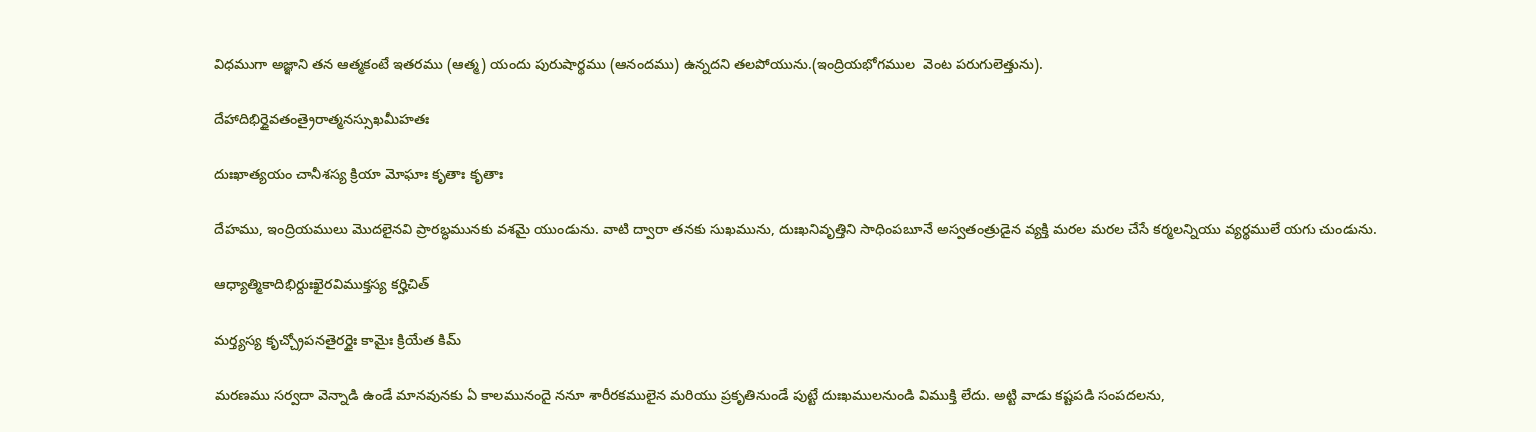విధముగా అజ్ఞాని తన ఆత్మకంటే ఇతరము (ఆత్మ) యందు పురుషార్థము (ఆనందము) ఉన్నదని తలపోయును.(ఇంద్రియభోగముల  వెంట పరుగులెత్తును).

దేహాదిభిర్ధైవతంత్రైరాత్మనస్సుఖమీహతః

దుఃఖాత్యయం చానీశస్య క్రియా మోఘాః కృతాః కృతాః

దేహము, ఇంద్రియములు మొదలైనవి ప్రారబ్ధమునకు వశమై యుండును. వాటి ద్వారా తనకు సుఖమును, దుఃఖనివృత్తిని సాధింపబూనే అస్వతంత్రుడైన వ్యక్తి మరల మరల చేసే కర్మలన్నియు వ్యర్థములే యగు చుండును.

ఆధ్యాత్మికాదిభిర్దుఃఖైరవిముక్తస్య కర్హిచిత్

మర్త్యస్య కృచ్చ్రోపనతైరర్ధైః కామైః క్రియేత కిమ్

మరణము సర్వదా వెన్నాడి ఉండే మానవునకు ఏ కాలమునందై ననూ శారీరకములైన మరియు ప్రకృతినుండే పుట్టే దుఃఖములనుండి విముక్తి లేదు. అట్టి వాడు కష్టపడి సంపదలను,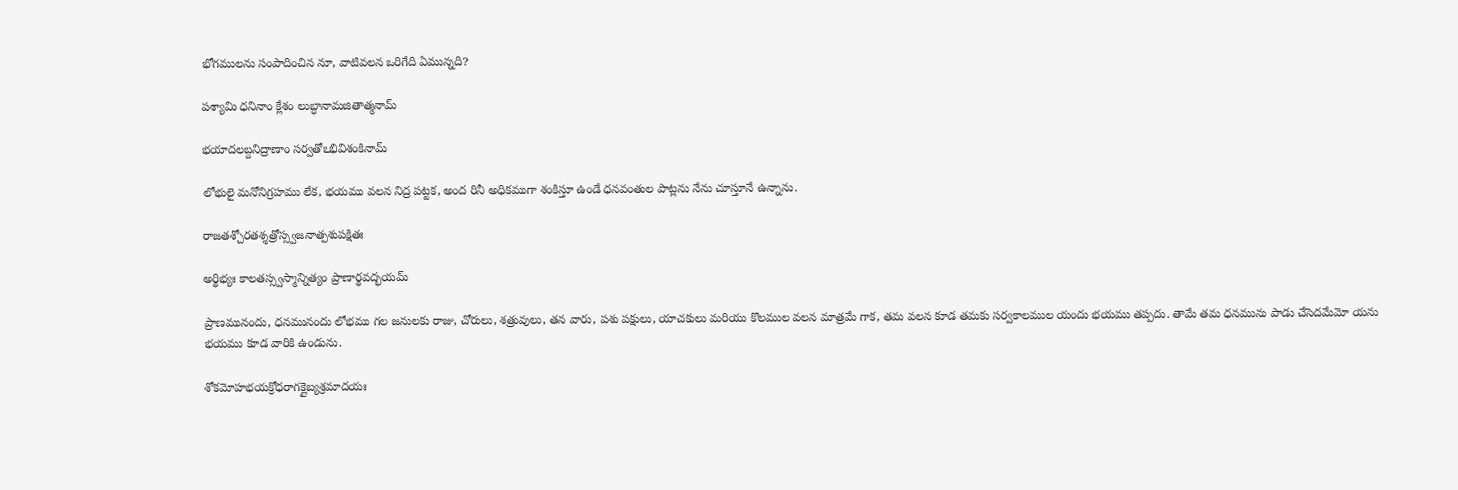భోగములను సంపాదించిన నూ, వాటివలన ఒరిగేది ఏమున్నది?

పశ్యామి ధనినాం క్లేశం లుబ్ధానామజితాత్మనామ్

భయాదలబ్దనిద్రాణాం సర్వతోఽభివిశంకినామ్

లోభులై మనోనిగ్రహము లేక, భయము వలన నిద్ర పట్టక, అంద రినీ అధికముగా శంకిస్తూ ఉండే ధనవంతుల పాట్లను నేను చూస్తూనే ఉన్నాను.

రాజతశ్చోరతశ్శత్రోస్స్వజనాత్పశుపక్షితః

అర్థిభ్యః కాలతస్స్వస్మాన్నిత్యం ప్రాణార్థవద్భయమ్

ప్రాణమునందు, ధనమునందు లోభము గల జనులకు రాజు, చోరులు, శత్రువులు, తన వారు, పశు పక్షులు, యాచకులు మరియు కొలముల వలన మాత్రమే గాక, తమ వలన కూడ తమకు సర్వకాలముల యందు భయము తప్పదు. తామే తమ ధనమును పాడు చేసెదమేమో యను భయము కూడ వారికి ఉండును.

శోకమోహభయక్రోధరాగక్లైబ్యశ్రమాదయః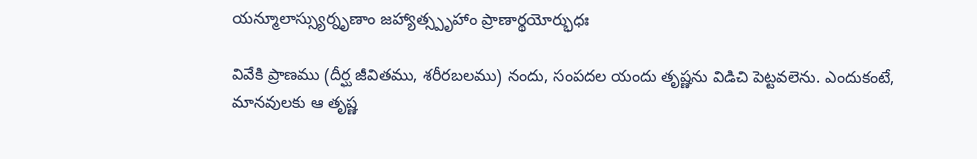యన్మూలాస్స్యుర్నృణాం జహ్యాత్స్పృహాం ప్రాణార్థయోర్భుధః

వివేకి ప్రాణము (దీర్ఘ జీవితము, శరీరబలము) నందు, సంపదల యందు తృష్ణను విడిచి పెట్టవలెను. ఎందుకంటే, మానవులకు ఆ తృష్ణ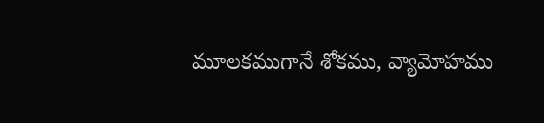మూలకముగానే శోకము, వ్యామోహము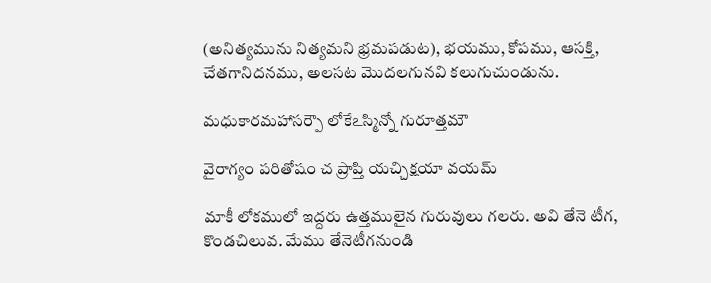(అనిత్యమును నిత్యమని భ్రమపడుట), భయము, కోపము, ఆసక్తి, చేతగానిదనము, అలసట మొదలగునవి కలుగుచుండును.

మధుకారమహాసర్పౌ లోకేఽస్మిన్నో గురూత్తమౌ

వైరాగ్యం పరితోషం చ ప్రాప్తి యచ్చిక్షయా వయమ్

మాకీ లోకములో ఇద్దరు ఉత్తములైన గురువులు గలరు. అవి తేనె టీగ, కొండచిలువ. మేము తేనెటీగనుండి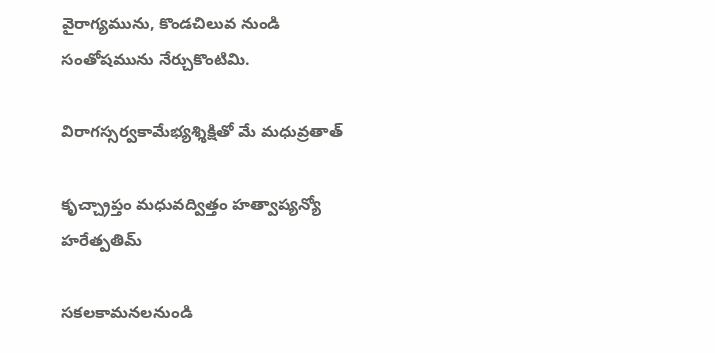వైరాగ్యమును, కొండచిలువ నుండి సంతోషమును నేర్చుకొంటిమి.

విరాగస్సర్వకామేభ్యశ్శిక్షితో మే మధువ్రతాత్

కృచ్చ్రాప్తం మధువద్విత్తం హత్వాప్యన్యో హరేత్పతిమ్

సకలకామనలనుండి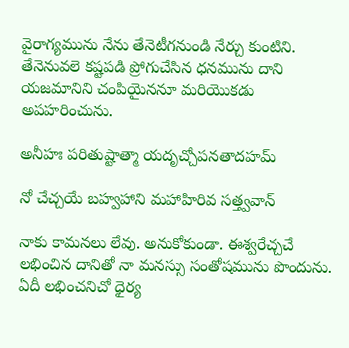వైరాగ్యమును నేను తేనెటీగనుండి నేర్చు కుంటిని. తేనెనువలె కష్టపడి ప్రోగుచేసిన ధనమును దాని యజమానిని చంపియైననూ మరియొకడు అపహరించును.

అనీహః పరితుష్టాత్మా యదృచ్చోపనతాదహమ్

నో చేచ్చయే బహ్వహాని మహాహిరివ సత్త్వవాన్

నాకు కామనలు లేవు. అనుకోకుండా. ఈశ్వరేచ్చచే లభించిన దానితో నా మనస్సు సంతోషమును పొందును. ఏదీ లభించనిచో ధైర్య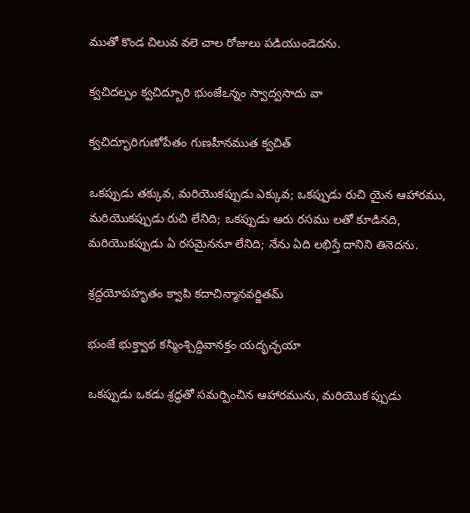ముతో కొండ చిలువ వలె చాల రోజులు పడియుండెదను.

క్వచిదల్పం క్వచిద్బూరి భుంజేఽన్నం స్వాద్వసాదు వా

క్వచిద్భూరిగుణోపేతం గుణహీనముత క్వచిత్

ఒకప్పుడు తక్కువ, మరియొకప్పుడు ఎక్కువ; ఒకప్పుడు రుచి యైన ఆహారము, మరియొకప్పుడు రుచి లేనిది; ఒకప్పుడు ఆరు రసము లతో కూడినది, మరియొకప్పుడు ఏ రసమైననూ లేనిది; నేను ఏది లభిస్తే దానిని తినెదను.

శ్రద్దయోపహృతం క్వాపి కదాచిన్మానవర్జితమ్

భుంజే భుక్త్వాథ కస్మింశ్చిద్దివానక్తం యదృచ్ఛయా

ఒకప్పుడు ఒకడు శ్రద్ధతో సమర్పించిన ఆహారమును, మరియొక ప్పుడు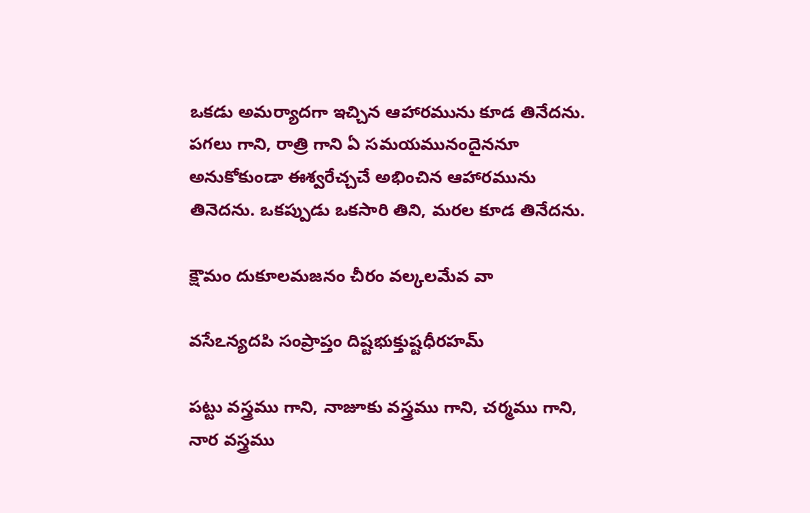ఒకడు అమర్యాదగా ఇచ్చిన ఆహారమును కూడ తినేదను. పగలు గాని, రాత్రి గాని ఏ సమయమునందైననూ అనుకోకుండా ఈశ్వరేచ్చచే అభించిన ఆహారమును తినెదను. ఒకప్పుడు ఒకసారి తిని, మరల కూడ తినేదను.

క్షౌమం దుకూలమజనం చీరం వల్కలమేవ వా

వసేఽన్యదపి సంప్రాప్తం దిష్టభుక్తుష్టధీరహమ్

పట్టు వస్త్రము గాని, నాజూకు వస్త్రము గాని, చర్మము గాని, నార వస్త్రము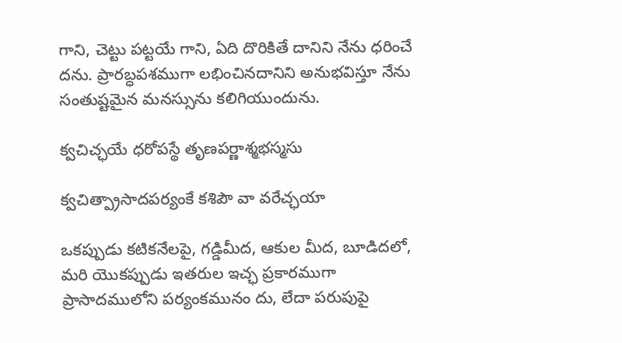గాని, చెట్టు పట్టయే గాని, ఏది దొరికితే దానిని నేను ధరించే దను. ప్రారబ్ధపశముగా లభించినదానిని అనుభవిస్తూ నేను సంతుష్టమైన మనస్సును కలిగియుందును.

క్వచిచ్ఛయే ధరోపస్థే తృణపర్ణాశ్మభస్మసు

క్వచిత్ప్రాసాదపర్యంకే కశిపౌ వా వరేచ్ఛయా

ఒకప్పుడు కటికనేలపై, గడ్డిమీద, ఆకుల మీద, బూడిదలో, మరి యొకప్పుడు ఇతరుల ఇచ్ఛ ప్రకారముగా ప్రాసాదములోని పర్యంకమునం దు, లేదా పరుపుపై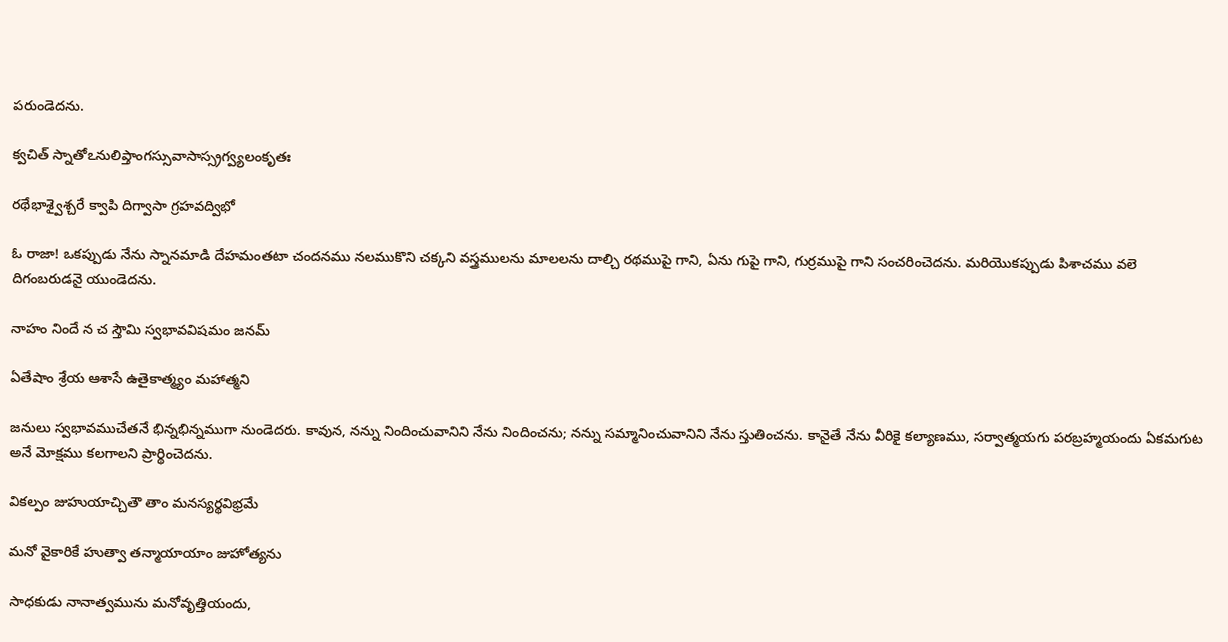పరుండెదను.

క్వచిత్ స్నాతోఽనులిప్తాంగస్సువాసాస్స్రగ్వ్యలంకృతః

రథేభాశ్వైశ్చరే క్వాపి దిగ్వాసా గ్రహవద్విభో

ఓ రాజా! ఒకప్పుడు నేను స్నానమాడి దేహమంతటా చందనము నలముకొని చక్కని వస్త్రములను మాలలను దాల్చి రథముపై గాని, ఏను గుపై గాని, గుర్రముపై గాని సంచరించెదను. మరియొకప్పుడు పిశాచము వలె దిగంబరుడనై యుండెదను.

నాహం నిందే న చ స్తౌమి స్వభావవిషమం జనమ్

ఏతేషాం శ్రేయ ఆశాసే ఉతైకాత్మ్యం మహాత్మని

జనులు స్వభావముచేతనే భిన్నభిన్నముగా నుండెదరు. కావున, నన్ను నిందించువానిని నేను నిందించను; నన్ను సమ్మానించువానిని నేను స్తుతించను. కానైతే నేను వీరికై కల్యాణము, సర్వాత్మయగు పరబ్రహ్మయందు ఏకమగుట అనే మోక్షము కలగాలని ప్రార్థించెదను.

వికల్పం జుహుయాచ్చితౌ తాం మనస్యర్థవిభ్రమే

మనో వైకారికే హుత్వా తన్మాయాయాం జుహోత్యను

సాధకుడు నానాత్వమును మనోవృత్తియందు,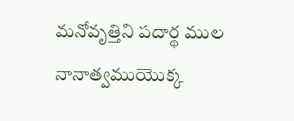మనోవృత్తిని పదార్థ ముల నానాత్వముయొక్క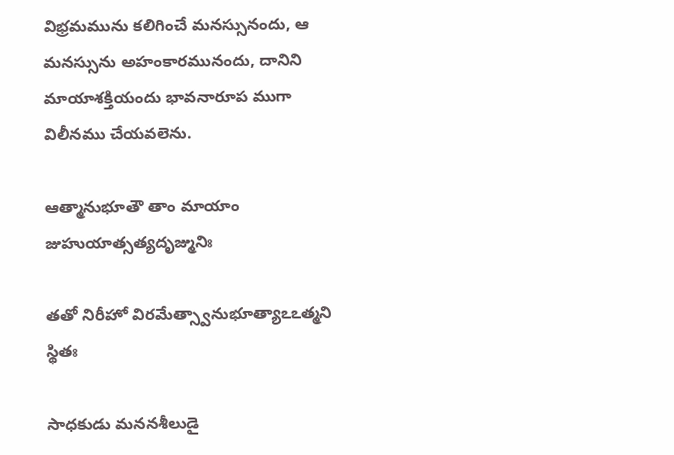విభ్రమమును కలిగించే మనస్సునందు, ఆ మనస్సును అహంకారమునందు, దానిని మాయాశక్తియందు భావనారూప ముగా విలీనము చేయవలెను.

ఆత్మానుభూతౌ తాం మాయాం జుహుయాత్సత్యదృజ్మునిః

తతో నిరీహో విరమేత్స్వానుభూత్యాఽఽత్మని స్థితః

సాధకుడు మననశీలుడై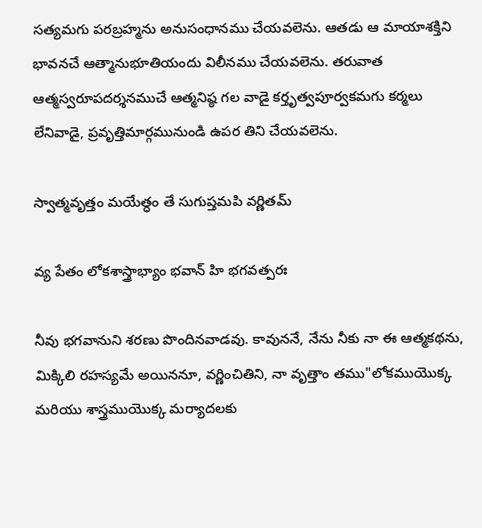సత్యమగు పరబ్రహ్మను అనుసంధానము చేయవలెను. ఆతడు ఆ మాయాశక్తిని భావనచే ఆత్మానుభూతియందు విలీనము చేయవలెను. తరువాత ఆత్మస్వరూపదర్శనముచే ఆత్మనిష్ఠ గల వాడై కర్తృత్వపూర్వకమగు కర్మలు లేనివాడై, ప్రవృత్తిమార్గమునుండి ఉపర తిని చేయవలెను.

స్వాత్మవృత్తం మయేత్ధం తే సుగుప్తమపి వర్ణితమ్

వ్య పేతం లోకశాస్త్రాభ్యాం భవాన్ హి భగవత్పరః

నీవు భగవానుని శరణు పొందినవాడవు. కావుననే, నేను నీకు నా ఈ ఆత్మకథను, మిక్కిలి రహస్యమే అయిననూ, వర్ణించితిని, నా వృత్తాం తము"లోకముయొక్క మరియు శాస్త్రముయొక్క మర్యాదలకు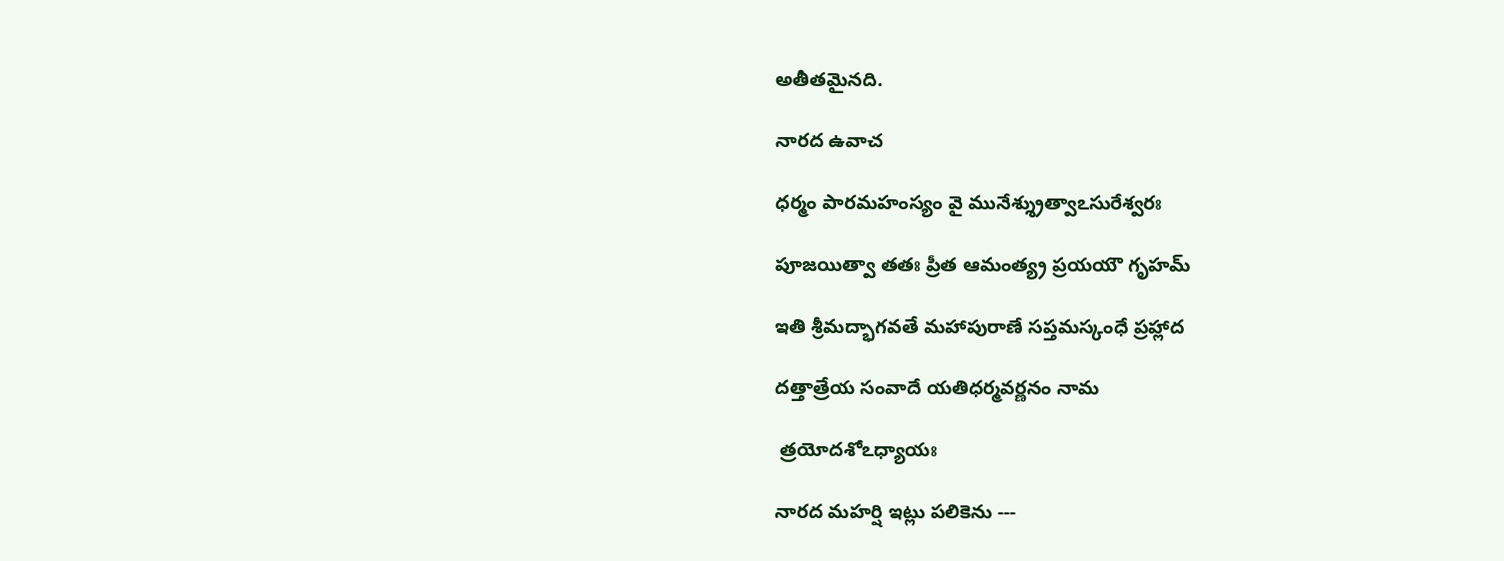అతీతమైనది.

నారద ఉవాచ

ధర్మం పారమహంస్యం వై మునేశ్శ్రుత్వాఽసురేశ్వరః

పూజయిత్వా తతః ప్రీత ఆమంత్య్ర ప్రయయౌ గృహమ్

ఇతి శ్రీమద్భాగవతే మహాపురాణే సప్తమస్కంధే ప్రహ్లాద

దత్తాత్రేయ సంవాదే యతిధర్మవర్ణనం నామ

 త్రయోదశోఽధ్యాయః

నారద మహర్షి ఇట్లు పలికెను ---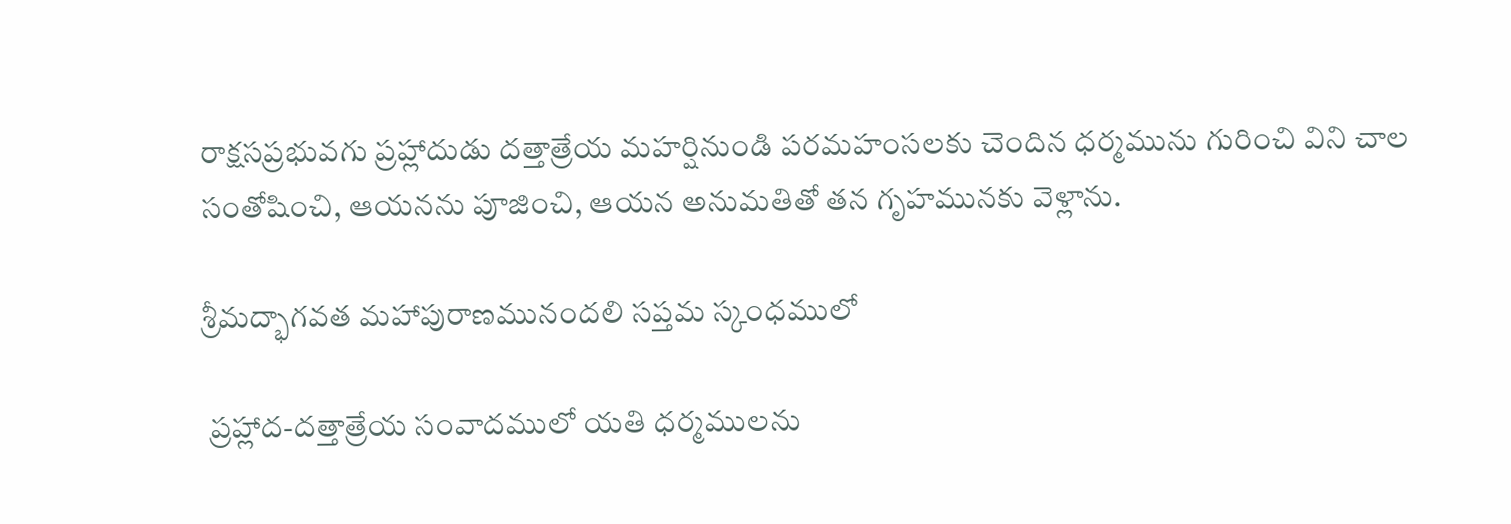రాక్షసప్రభువగు ప్రహ్లాదుడు దత్తాత్రేయ మహర్షినుండి పరమహంసలకు చెందిన ధర్మమును గురించి విని చాల సంతోషించి, ఆయనను పూజించి, ఆయన అనుమతితో తన గృహమునకు వెళ్లాను.

శ్రీమద్భాగవత మహాపురాణమునందలి సప్తమ స్కంధములో

 ప్రహ్లాద-దత్తాత్రేయ సంవాదములో యతి ధర్మములను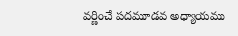వర్ణించే పదమూడవ అధ్యాయము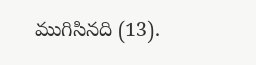ముగిసినది (13).